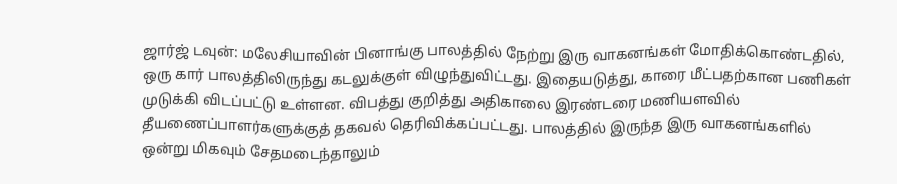ஜார்ஜ் டவுன்: மலேசியாவின் பினாங்கு பாலத்தில் நேற்று இரு வாகனங்கள் மோதிக்கொண்டதில், ஒரு கார் பாலத்திலிருந்து கடலுக்குள் விழுந்துவிட்டது. இதையடுத்து, காரை மீட்பதற்கான பணிகள் முடுக்கி விடப்பட்டு உள்ளன. விபத்து குறித்து அதிகாலை இரண்டரை மணியளவில் தீயணைப்பாளர்களுக்குத் தகவல் தெரிவிக்கப்பட்டது. பாலத்தில் இருந்த இரு வாகனங்களில் ஒன்று மிகவும் சேதமடைந்தாலும்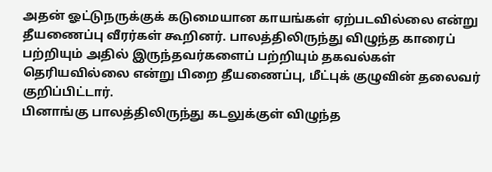அதன் ஓட்டுநருக்குக் கடுமையான காயங்கள் ஏற்படவில்லை என்று தீயணைப்பு வீரர்கள் கூறினர். பாலத்திலிருந்து விழுந்த காரைப் பற்றியும் அதில் இருந்தவர்களைப் பற்றியும் தகவல்கள் தெரியவில்லை என்று பிறை தீயணைப்பு, மீட்புக் குழுவின் தலைவர் குறிப்பிட்டார்.
பினாங்கு பாலத்திலிருந்து கடலுக்குள் விழுந்த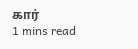கார்
1 mins read